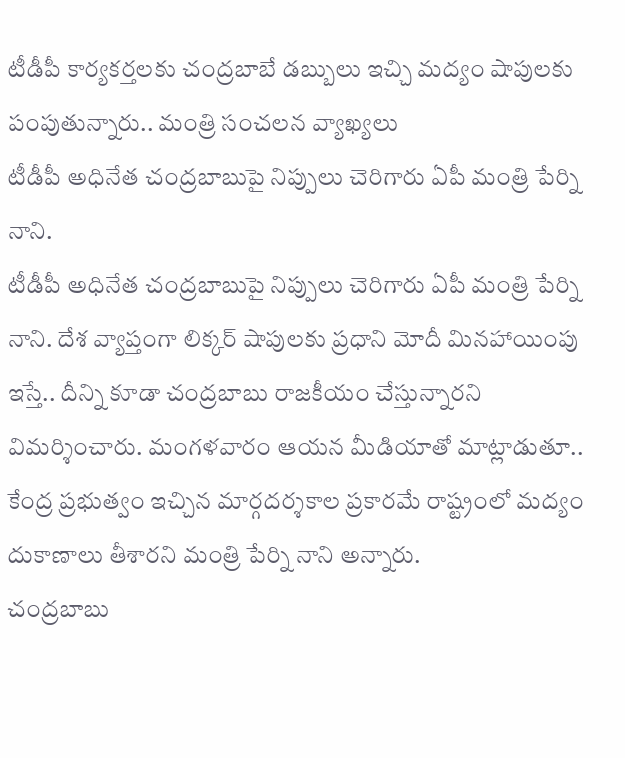టీడీపీ కార్యకర్తలకు చంద్రబాబే డబ్బులు ఇచ్చి మద్యం షాపులకు పంపుతున్నారు.. మంత్రి సంచలన వ్యాఖ్యలు
టీడీపీ అధినేత చంద్రబాబుపై నిప్పులు చెరిగారు ఏపీ మంత్రి పేర్ని నాని.
టీడీపీ అధినేత చంద్రబాబుపై నిప్పులు చెరిగారు ఏపీ మంత్రి పేర్ని నాని. దేశ వ్యాప్తంగా లిక్కర్ షాపులకు ప్రధాని మోదీ మినహాయింపు ఇస్తే.. దీన్ని కూడా చంద్రబాబు రాజకీయం చేస్తున్నారని విమర్శించారు. మంగళవారం ఆయన మీడియాతో మాట్లాడుతూ.. కేంద్ర ప్రభుత్వం ఇచ్చిన మార్గదర్శకాల ప్రకారమే రాష్ట్రంలో మద్యం దుకాణాలు తీశారని మంత్రి పేర్ని నాని అన్నారు.
చంద్రబాబు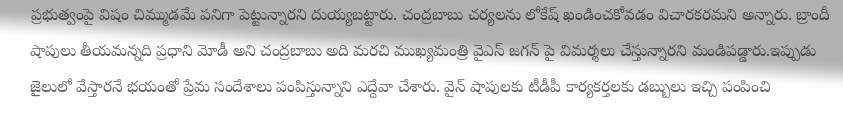ప్రభుత్వంపై విషం చిమ్ముడమే పనిగా పెట్టున్నారని దుయ్యబట్టారు. చంద్రబాబు చర్యలను లోకేష్ ఖండించకోవడం విచారకరమని అన్నారు. బ్రాందీ షాపులు తీయమన్నది ప్రధాని మోడీ అని చంద్రబాబు అది మరచి ముఖ్యమంత్రి వైఎస్ జగన్ పై విమర్శలు చేస్తున్నారని మండిపడ్డారు.ఇప్పుడు జైలులో వేస్తారనే భయంతో ప్రేమ సందేశాలు పంపిస్తున్నాని ఎద్దేవా చేశారు. వైన్ షాపులకు టీడీపీ కార్యకర్తలకు డబ్బులు ఇచ్చి పంపించి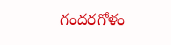గందరగోళం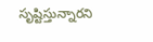సృష్టిస్తున్నారని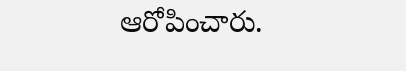ఆరోపించారు.